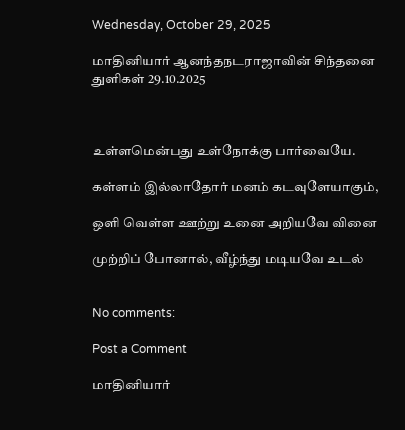Wednesday, October 29, 2025

மாதினியார் ஆனந்தநடராஜாவின் சிந்தனை துளிகள் 29.10.2025



உள்ளமென்பது உள்நோக்கு பார்வையே.

கள்ளம் இல்லாதோர் மனம் கடவுளேயாகும்,

ஒளி வெள்ள ஊற்று உனை அறியவே வினை

முற்றிப் போனால், வீழ்ந்து மடியவே உடல்


No comments:

Post a Comment

மாதினியார்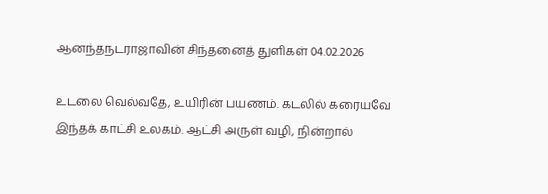ஆனந்தநடராஜாவின் சிந்தனைத் துளிகள் 04.02.2026

உடலை வெல்வதே, உயிரின் பயணம். கடலில் கரையவே இந்தக் காட்சி உலகம். ஆட்சி அருள் வழி, நின்றால்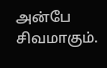அன்பே சிவமாகும்.